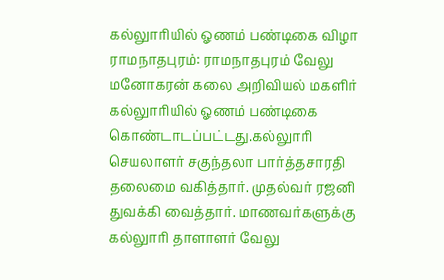கல்லுாரியில் ஓணம் பண்டிகை விழா
ராமநாதபுரம்: ராமநாதபுரம் வேலு மனோகரன் கலை அறிவியல் மகளிர் கல்லுாரியில் ஓணம் பண்டிகை கொண்டாடப்பட்டது.கல்லுாரி செயலாளர் சகுந்தலா பார்த்தசாரதி தலைமை வகித்தார். முதல்வர் ரஜனி துவக்கி வைத்தார். மாணவர்களுக்கு கல்லுாரி தாளாளர் வேலு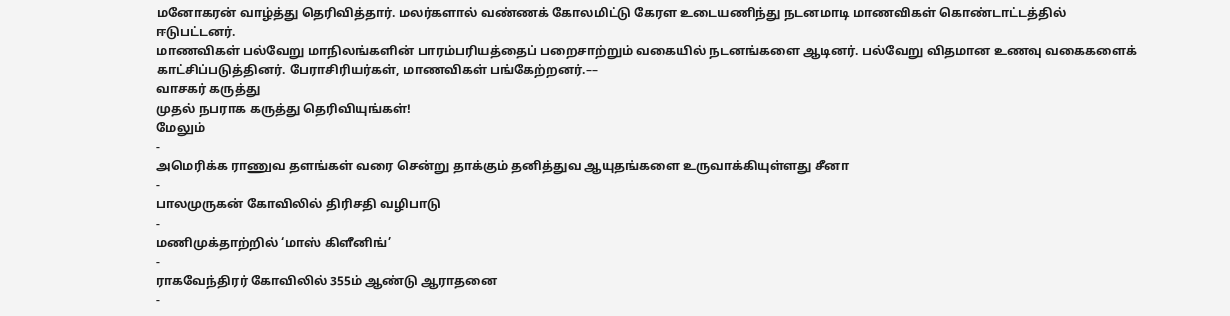மனோகரன் வாழ்த்து தெரிவித்தார். மலர்களால் வண்ணக் கோலமிட்டு கேரள உடையணிந்து நடனமாடி மாணவிகள் கொண்டாட்டத்தில் ஈடுபட்டனர்.
மாணவிகள் பல்வேறு மாநிலங்களின் பாரம்பரியத்தைப் பறைசாற்றும் வகையில் நடனங்களை ஆடினர். பல்வேறு விதமான உணவு வகைகளைக் காட்சிப்படுத்தினர். பேராசிரியர்கள், மாணவிகள் பங்கேற்றனர்.––
வாசகர் கருத்து
முதல் நபராக கருத்து தெரிவியுங்கள்!
மேலும்
-
அமெரிக்க ராணுவ தளங்கள் வரை சென்று தாக்கும் தனித்துவ ஆயுதங்களை உருவாக்கியுள்ளது சீனா
-
பாலமுருகன் கோவிலில் திரிசதி வழிபாடு
-
மணிமுக்தாற்றில் ‘மாஸ் கிளீனிங்’
-
ராகவேந்திரர் கோவிலில் 355ம் ஆண்டு ஆராதனை
-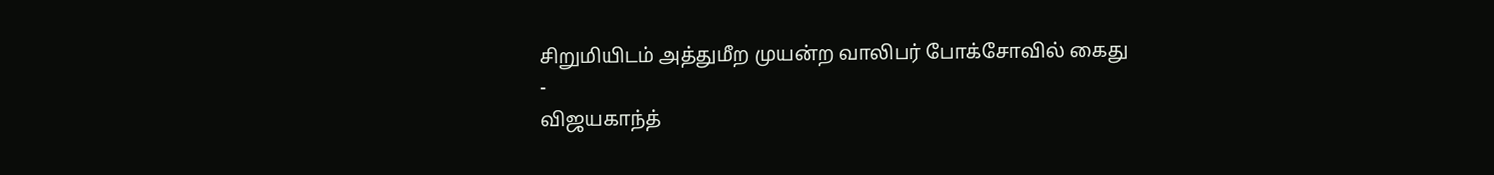சிறுமியிடம் அத்துமீற முயன்ற வாலிபர் போக்சோவில் கைது
-
விஜயகாந்த்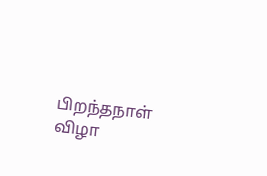பிறந்தநாள் விழா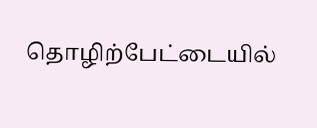தொழிற்பேட்டையில்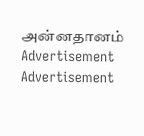அன்னதானம்
Advertisement
Advertisement